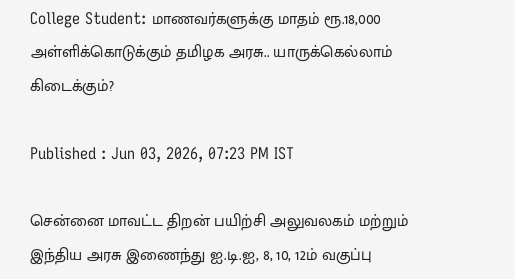College Student: மாணவர்களுக்கு மாதம் ரூ.18,000 அள்ளிக்கொடுக்கும் தமிழக அரசு.. யாருக்கெல்லாம் கிடைக்கும்?

Published : Jun 03, 2026, 07:23 PM IST

சென்னை மாவட்ட திறன் பயிற்சி அலுவலகம் மற்றும் இந்திய அரசு இணைந்து ஐ.டி.ஐ, 8, 10, 12ம் வகுப்பு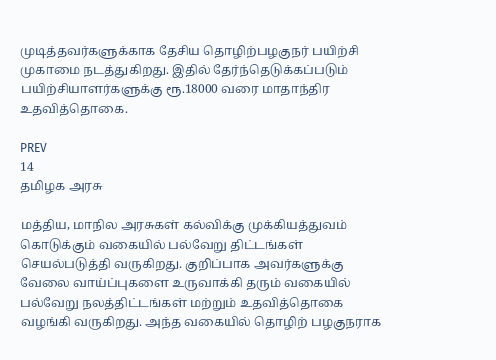முடித்தவர்களுக்காக தேசிய தொழிற்பழகுநர் பயிற்சி முகாமை நடத்துகிறது. இதில் தேர்ந்தெடுக்கப்படும் பயிற்சியாளர்களுக்கு ரூ.18000 வரை மாதாந்திர உதவித்தொகை.

PREV
14
தமிழக அரசு

மத்திய, மாநில அரசுகள் கல்விக்கு முக்கியத்துவம் கொடுக்கும் வகையில் பல்வேறு திட்டங்கள் செயல்படுத்தி வருகிறது. குறிப்பாக அவர்களுக்கு வேலை வாய்ப்புகளை உருவாக்கி தரும் வகையில் பல்வேறு நலத்திட்டங்கள் மற்றும் உதவித்தொகை வழங்கி வருகிறது. அந்த வகையில் தொழிற் பழகுநராக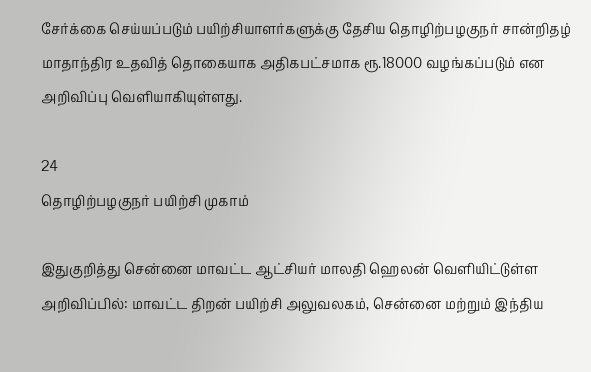சேர்க்கை செய்யப்படும் பயிற்சியாளர்களுக்கு தேசிய தொழிற்பழகுநர் சான்றிதழ் மாதாந்திர உதவித் தொகையாக அதிகபட்சமாக ரூ.18000 வழங்கப்படும் என அறிவிப்பு வெளியாகியுள்ளது.

24
தொழிற்பழகுநர் பயிற்சி முகாம்

இதுகுறித்து சென்னை மாவட்ட ஆட்சியர் மாலதி ஹெலன் வெளியிட்டுள்ள அறிவிப்பில்: மாவட்ட திறன் பயிற்சி அலுவலகம், சென்னை மற்றும் இந்திய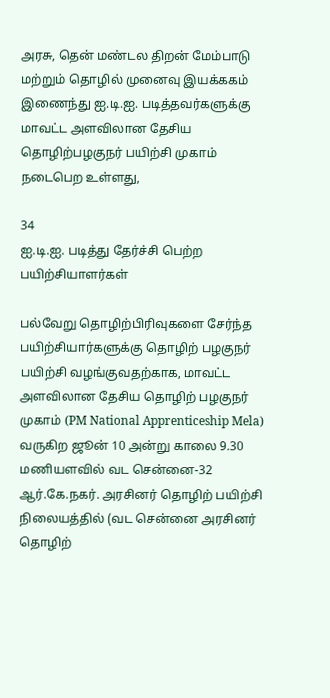அரசு, தென் மண்டல திறன் மேம்பாடு மற்றும் தொழில் முனைவு இயக்ககம் இணைந்து ஐ.டி.ஐ. படித்தவர்களுக்கு மாவட்ட அளவிலான தேசிய தொழிற்பழகுநர் பயிற்சி முகாம் நடைபெற உள்ளது,

34
ஐ.டி.ஐ. படித்து தேர்ச்சி பெற்ற பயிற்சியாளர்கள்

பல்வேறு தொழிற்பிரிவுகளை சேர்ந்த பயிற்சியார்களுக்கு தொழிற் பழகுநர் பயிற்சி வழங்குவதற்காக, மாவட்ட அளவிலான தேசிய தொழிற் பழகுநர் முகாம் (PM National Apprenticeship Mela) வருகிற ஜூன் 10 அன்று காலை 9.30 மணியளவில் வட சென்னை-32 ஆர்.கே.நகர். அரசினர் தொழிற் பயிற்சி நிலையத்தில் (வட சென்னை அரசினர் தொழிற்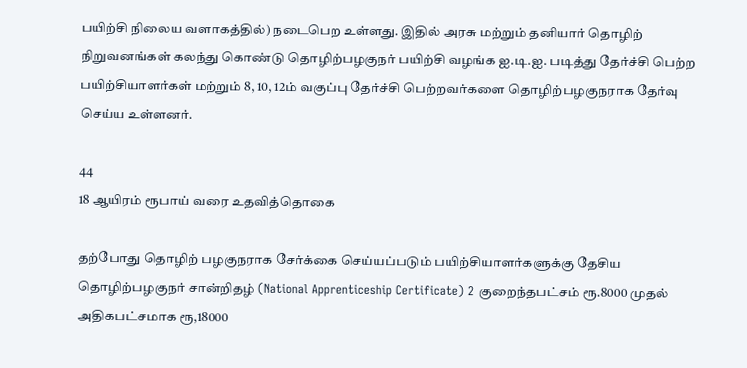பயிற்சி நிலைய வளாகத்தில்) நடைபெற உள்ளது. இதில் அரசு மற்றும் தனியார் தொழிற் நிறுவனங்கள் கலந்து கொண்டு தொழிற்பழகுநர் பயிற்சி வழங்க ஐ.டி.ஐ. படித்து தேர்ச்சி பெற்ற பயிற்சியாளர்கள் மற்றும் 8, 10, 12ம் வகுப்பு தேர்ச்சி பெற்றவர்களை தொழிற்பழகுநராக தேர்வு செய்ய உள்ளனர்.

44
18 ஆயிரம் ரூபாய் வரை உதவித்தொகை

தற்போது தொழிற் பழகுநராக சேர்க்கை செய்யப்படும் பயிற்சியாளர்களுக்கு தேசிய தொழிற்பழகுநர் சான்றிதழ் (National Apprenticeship Certificate) 2 குறைந்தபட்சம் ரூ.8000 முதல் அதிகபட்சமாக ரூ,18000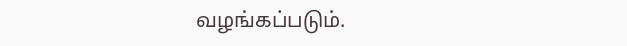வழங்கப்படும்.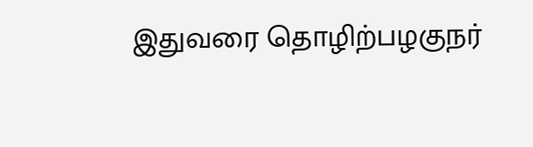இதுவரை தொழிற்பழகுநர்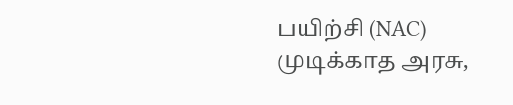பயிற்சி (NAC) முடிக்காத அரசு,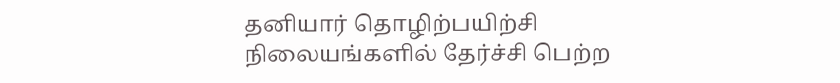தனியார் தொழிற்பயிற்சி நிலையங்களில் தேர்ச்சி பெற்ற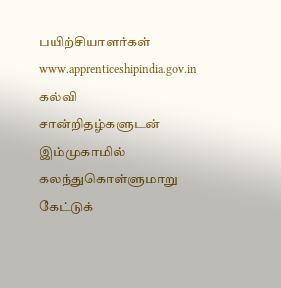பயிற்சியாளர்கள் www.apprenticeshipindia.gov.in கல்வி சான்றிதழ்களுடன் இம்முகாமில் கலந்துகொள்ளுமாறு கேட்டுக்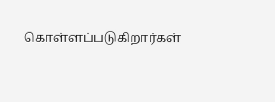கொள்ளப்படுகிறார்கள்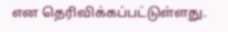என தெரிவிக்கப்பட்டுள்ளது.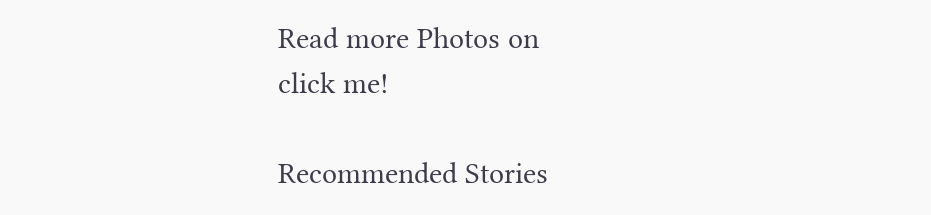Read more Photos on
click me!

Recommended Stories